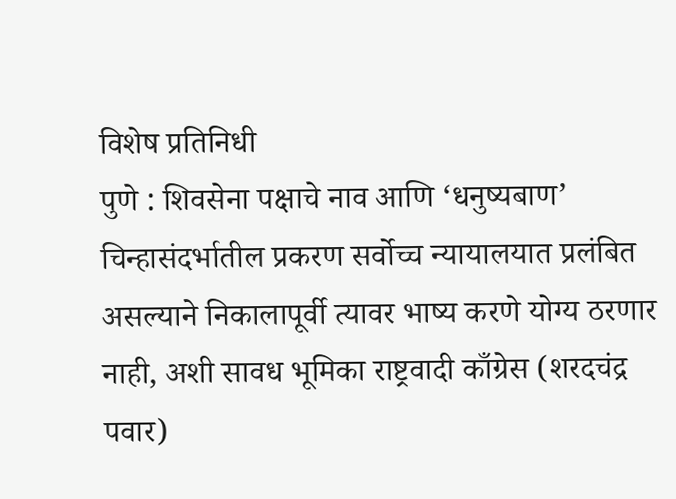विशेष प्रतिनिधी
पुणे : शिवसेना पक्षाचे नाव आणि ‘धनुष्यबाण’ चिन्हासंदर्भातील प्रकरण सर्वोच्च न्यायालयात प्रलंबित असल्याने निकालापूर्वी त्यावर भाष्य करणे योग्य ठरणार नाही, अशी सावध भूमिका राष्ट्रवादी काँग्रेस (शरदचंद्र पवार)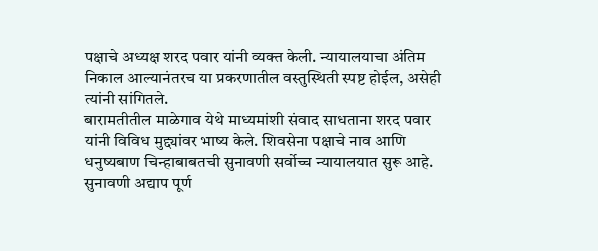पक्षाचे अध्यक्ष शरद पवार यांनी व्यक्त केली. न्यायालयाचा अंतिम निकाल आल्यानंतरच या प्रकरणातील वस्तुस्थिती स्पष्ट होईल, असेही त्यांनी सांगितले.
बारामतीतील माळेगाव येथे माध्यमांशी संवाद साधताना शरद पवार यांनी विविध मुद्द्यांवर भाष्य केले. शिवसेना पक्षाचे नाव आणि धनुष्यबाण चिन्हाबाबतची सुनावणी सर्वोच्च न्यायालयात सुरू आहे. सुनावणी अद्याप पूर्ण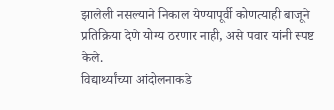झालेली नसल्याने निकाल येण्यापूर्वी कोणत्याही बाजूने प्रतिक्रिया देणे योग्य ठरणार नाही, असे पवार यांनी स्पष्ट केले.
विद्यार्थ्यांच्या आंदोलनाकडे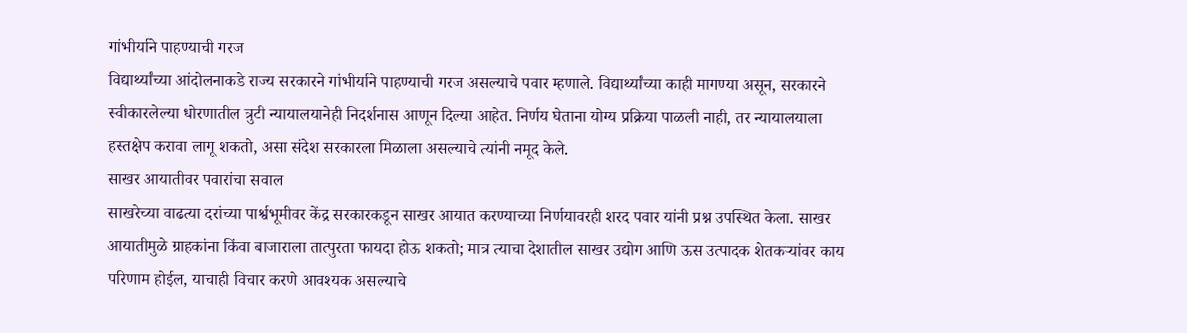गांभीर्याने पाहण्याची गरज
विद्यार्थ्यांच्या आंदोलनाकडे राज्य सरकारने गांभीर्याने पाहण्याची गरज असल्याचे पवार म्हणाले. विद्यार्थ्यांच्या काही मागण्या असून, सरकारने स्वीकारलेल्या धोरणातील त्रुटी न्यायालयानेही निदर्शनास आणून दिल्या आहेत. निर्णय घेताना योग्य प्रक्रिया पाळली नाही, तर न्यायालयाला हस्तक्षेप करावा लागू शकतो, असा संदेश सरकारला मिळाला असल्याचे त्यांनी नमूद केले.
साखर आयातीवर पवारांचा सवाल
साखरेच्या वाढत्या दरांच्या पार्श्वभूमीवर केंद्र सरकारकडून साखर आयात करण्याच्या निर्णयावरही शरद पवार यांनी प्रश्न उपस्थित केला. साखर आयातीमुळे ग्राहकांना किंवा बाजाराला तात्पुरता फायदा होऊ शकतो; मात्र त्याचा देशातील साखर उद्योग आणि ऊस उत्पादक शेतकऱ्यांवर काय परिणाम होईल, याचाही विचार करणे आवश्यक असल्याचे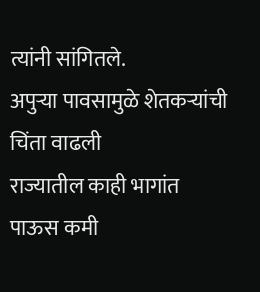त्यांनी सांगितले.
अपुऱ्या पावसामुळे शेतकऱ्यांची चिंता वाढली
राज्यातील काही भागांत पाऊस कमी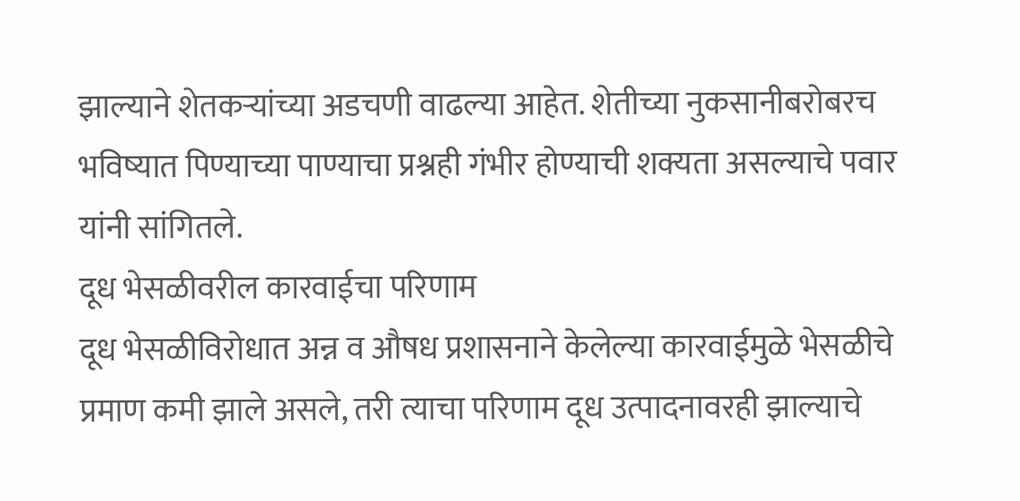झाल्याने शेतकऱ्यांच्या अडचणी वाढल्या आहेत. शेतीच्या नुकसानीबरोबरच भविष्यात पिण्याच्या पाण्याचा प्रश्नही गंभीर होण्याची शक्यता असल्याचे पवार यांनी सांगितले.
दूध भेसळीवरील कारवाईचा परिणाम
दूध भेसळीविरोधात अन्न व औषध प्रशासनाने केलेल्या कारवाईमुळे भेसळीचे प्रमाण कमी झाले असले, तरी त्याचा परिणाम दूध उत्पादनावरही झाल्याचे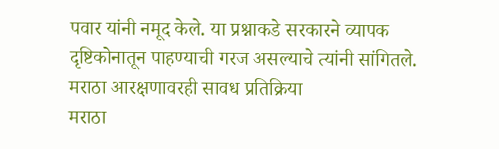पवार यांनी नमूद केले. या प्रश्नाकडे सरकारने व्यापक दृष्टिकोनातून पाहण्याची गरज असल्याचे त्यांनी सांगितले.
मराठा आरक्षणावरही सावध प्रतिक्रिया
मराठा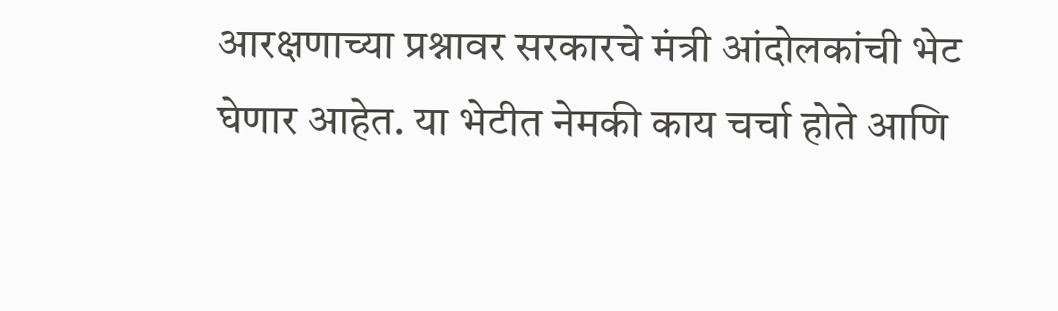आरक्षणाच्या प्रश्नावर सरकारचे मंत्री आंदोलकांची भेट घेणार आहेत. या भेटीत नेमकी काय चर्चा होते आणि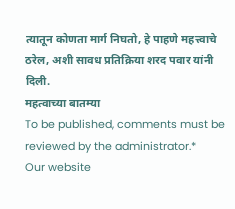त्यातून कोणता मार्ग निघतो, हे पाहणे महत्त्वाचे ठरेल, अशी सावध प्रतिक्रिया शरद पवार यांनी दिली.
महत्वाच्या बातम्या
To be published, comments must be reviewed by the administrator.*
Our website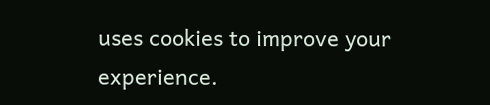uses cookies to improve your experience.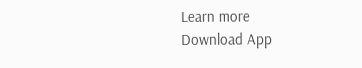Learn more
Download App